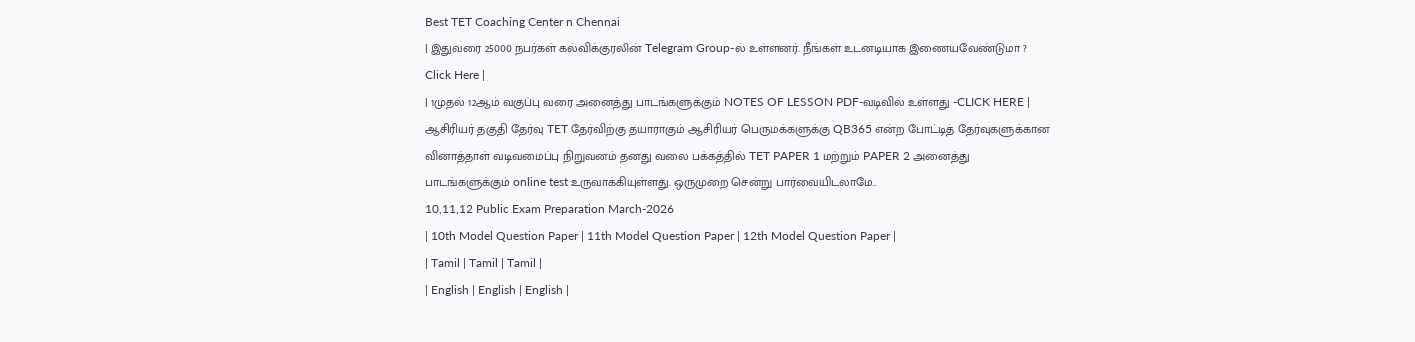Best TET Coaching Center n Chennai
| இதுவரை 25000 நபர்கள் கல்விக்குரலின் Telegram Group-ல் உள்ளனர். நீங்கள் உடனடியாக இணையவேண்டுமா ? Click Here |
| 1முதல் 12ஆம் வகுப்பு வரை அனைத்து பாடங்களுக்கும் NOTES OF LESSON PDF-வடிவில் உள்ளது -CLICK HERE |
ஆசிரியர் தகுதி தேர்வு TET தேர்விற்கு தயாராகும் ஆசிரியர் பெருமக்களுக்கு QB365 என்ற போட்டித் தேர்வுகளுக்கான வினாத்தாள் வடிவமைப்பு நிறுவனம் தனது வலை பக்கத்தில் TET PAPER 1 மற்றும் PAPER 2 அனைத்து பாடங்களுக்கும் online test உருவாக்கியுள்ளது. ஒருமுறை சென்று பார்வையிடலாமே..
10,11,12 Public Exam Preparation March-2026
| 10th Model Question Paper | 11th Model Question Paper | 12th Model Question Paper |
| Tamil | Tamil | Tamil |
| English | English | English |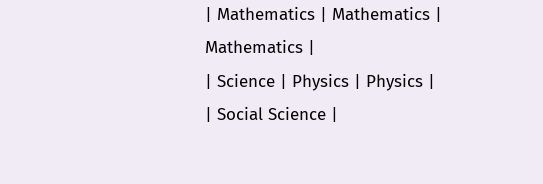| Mathematics | Mathematics | Mathematics |
| Science | Physics | Physics |
| Social Science |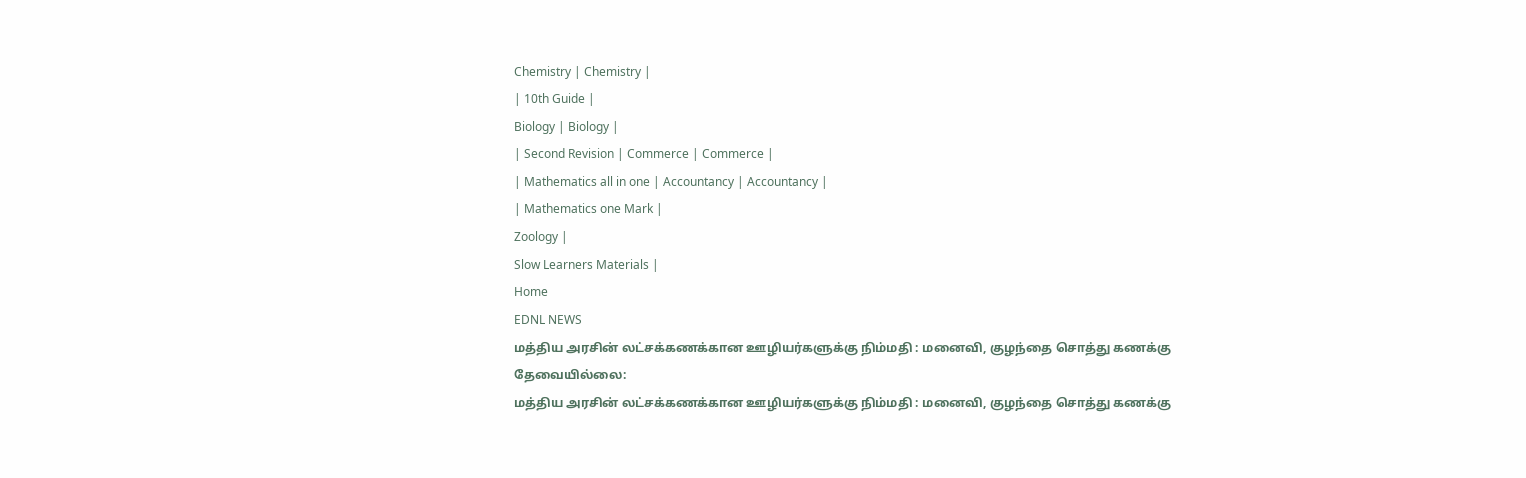Chemistry | Chemistry |
| 10th Guide |
Biology | Biology |
| Second Revision | Commerce | Commerce |
| Mathematics all in one | Accountancy | Accountancy |
| Mathematics one Mark |
Zoology |
Slow Learners Materials |
Home
EDNL NEWS
மத்திய அரசின் லட்சக்கணக்கான ஊழியர்களுக்கு நிம்மதி : மனைவி, குழந்தை சொத்து கணக்கு தேவையில்லை:
மத்திய அரசின் லட்சக்கணக்கான ஊழியர்களுக்கு நிம்மதி : மனைவி, குழந்தை சொத்து கணக்கு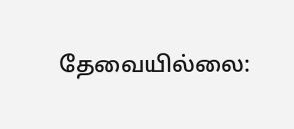தேவையில்லை: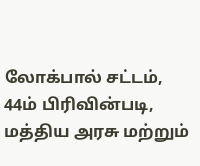லோக்பால் சட்டம், 44ம் பிரிவின்படி, மத்திய அரசு மற்றும்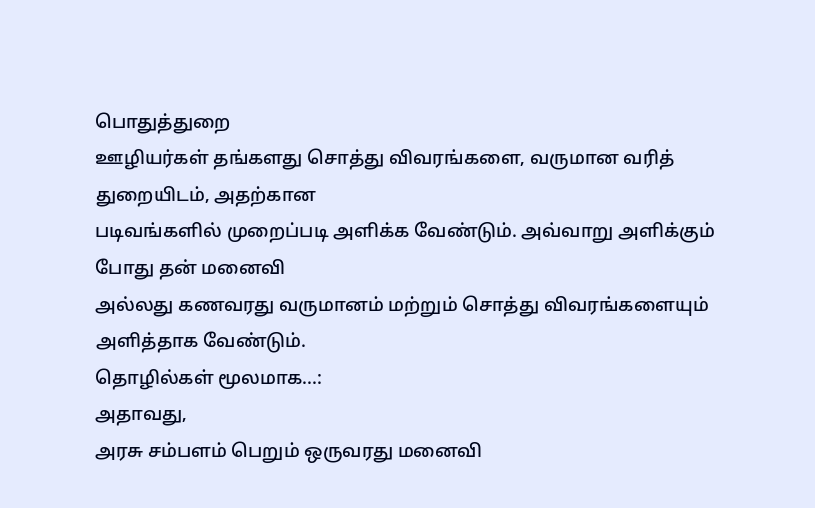பொதுத்துறை
ஊழியர்கள் தங்களது சொத்து விவரங்களை, வருமான வரித் துறையிடம், அதற்கான
படிவங்களில் முறைப்படி அளிக்க வேண்டும். அவ்வாறு அளிக்கும் போது தன் மனைவி
அல்லது கணவரது வருமானம் மற்றும் சொத்து விவரங்களையும் அளித்தாக வேண்டும்.
தொழில்கள் மூலமாக...:
அதாவது,
அரசு சம்பளம் பெறும் ஒருவரது மனைவி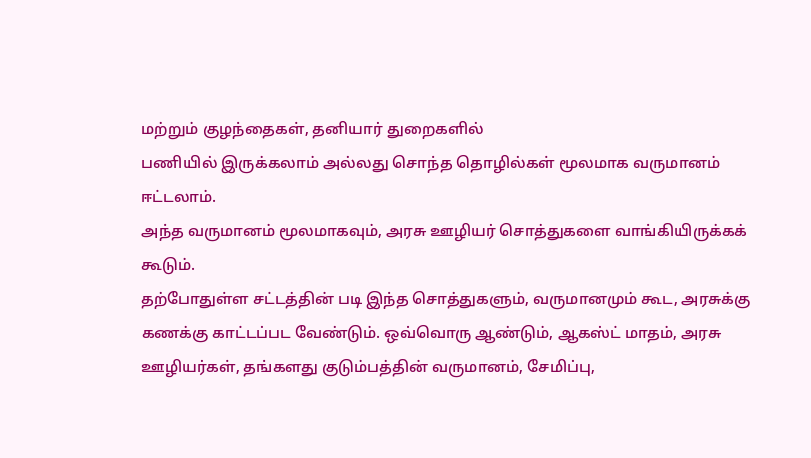மற்றும் குழந்தைகள், தனியார் துறைகளில்
பணியில் இருக்கலாம் அல்லது சொந்த தொழில்கள் மூலமாக வருமானம் ஈட்டலாம்.
அந்த வருமானம் மூலமாகவும், அரசு ஊழியர் சொத்துகளை வாங்கியிருக்கக் கூடும்.
தற்போதுள்ள சட்டத்தின் படி இந்த சொத்துகளும், வருமானமும் கூட, அரசுக்கு
கணக்கு காட்டப்பட வேண்டும். ஒவ்வொரு ஆண்டும், ஆகஸ்ட் மாதம், அரசு
ஊழியர்கள், தங்களது குடும்பத்தின் வருமானம், சேமிப்பு,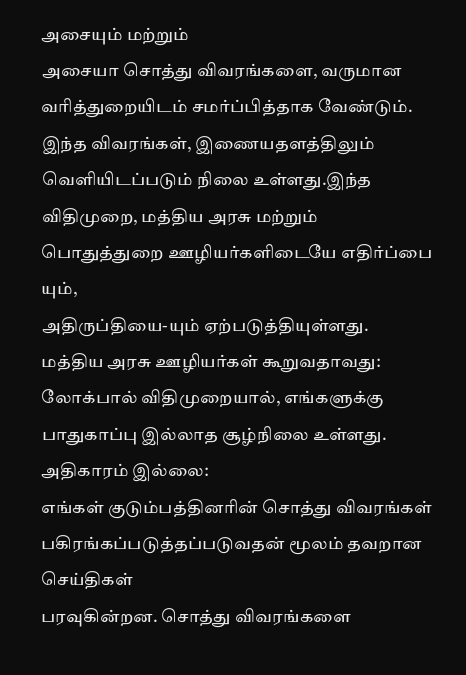அசையும் மற்றும்
அசையா சொத்து விவரங்களை, வருமான வரித்துறையிடம் சமர்ப்பித்தாக வேண்டும்.
இந்த விவரங்கள், இணையதளத்திலும் வெளியிடப்படும் நிலை உள்ளது.இந்த
விதிமுறை, மத்திய அரசு மற்றும் பொதுத்துறை ஊழியர்களிடையே எதிர்ப்பை யும்,
அதிருப்தியை-யும் ஏற்படுத்தியுள்ளது.
மத்திய அரசு ஊழியர்கள் கூறுவதாவது: லோக்பால் விதிமுறையால், எங்களுக்கு பாதுகாப்பு இல்லாத சூழ்நிலை உள்ளது.
அதிகாரம் இல்லை:
எங்கள் குடும்பத்தினரின் சொத்து விவரங்கள் பகிரங்கப்படுத்தப்படுவதன் மூலம் தவறான
செய்திகள்
பரவுகின்றன. சொத்து விவரங்களை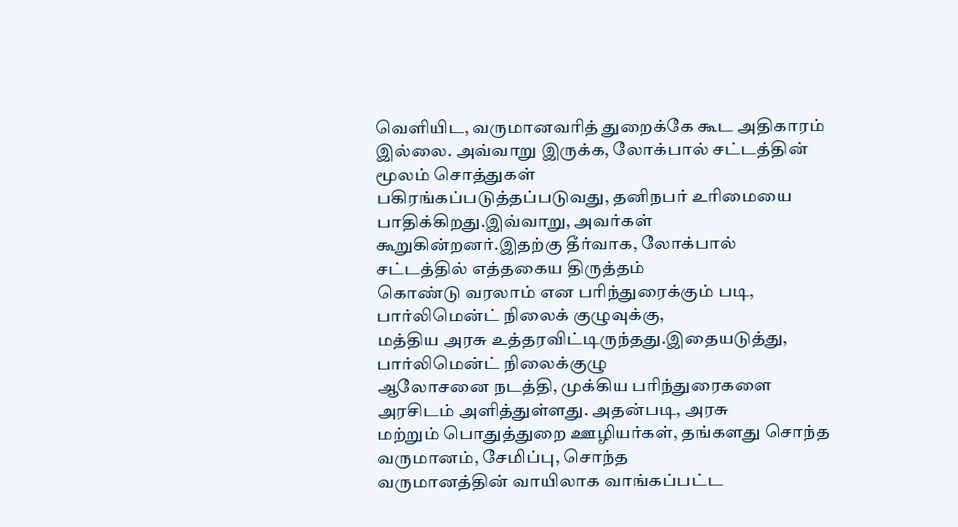வெளியிட, வருமானவரித் துறைக்கே கூட அதிகாரம்
இல்லை. அவ்வாறு இருக்க, லோக்பால் சட்டத்தின் மூலம் சொத்துகள்
பகிரங்கப்படுத்தப்படுவது, தனிநபர் உரிமையை பாதிக்கிறது.இவ்வாறு, அவர்கள்
கூறுகின்றனர்.இதற்கு தீர்வாக, லோக்பால் சட்டத்தில் எத்தகைய திருத்தம்
கொண்டு வரலாம் என பரிந்துரைக்கும் படி, பார்லிமென்ட் நிலைக் குழுவுக்கு,
மத்திய அரசு உத்தரவிட்டிருந்தது.இதையடுத்து, பார்லிமென்ட் நிலைக்குழு
ஆலோசனை நடத்தி, முக்கிய பரிந்துரைகளை அரசிடம் அளித்துள்ளது. அதன்படி, அரசு
மற்றும் பொதுத்துறை ஊழியர்கள், தங்களது சொந்த வருமானம், சேமிப்பு, சொந்த
வருமானத்தின் வாயிலாக வாங்கப்பட்ட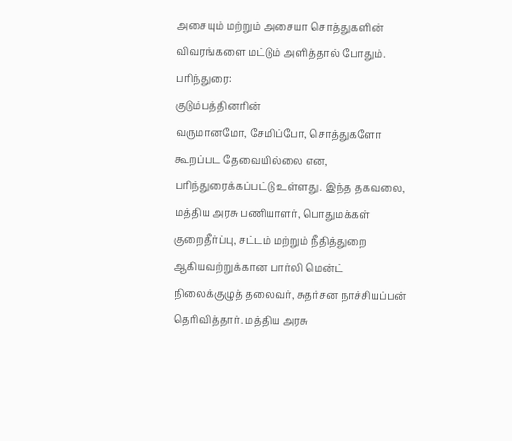அசையும் மற்றும் அசையா சொத்துகளின்
விவரங்களை மட்டும் அளித்தால் போதும்.
பரிந்துரை:
குடும்பத்தினரின்
வருமானமோ, சேமிப்போ, சொத்துகளோ கூறப்பட தேவையில்லை என,
பரிந்துரைக்கப்பட்டு உள்ளது. இந்த தகவலை, மத்திய அரசு பணியாளர், பொதுமக்கள்
குறைதீர்ப்பு, சட்டம் மற்றும் நீதித்துறை ஆகியவற்றுக்கான பார்லி மென்ட்
நிலைக்குழுத் தலைவர், சுதர்சன நாச்சியப்பன் தெரிவித்தார். மத்திய அரசு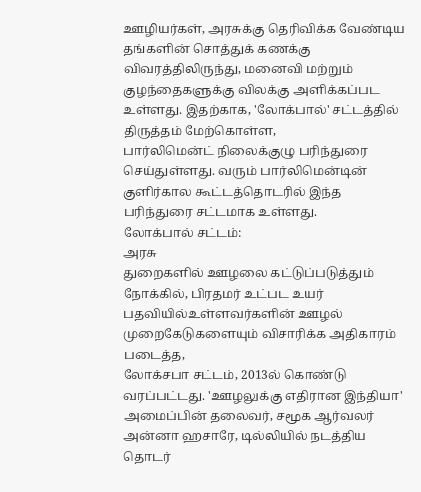ஊழியர்கள், அரசுக்கு தெரிவிக்க வேண்டிய தங்களின் சொத்துக் கணக்கு
விவரத்திலிருந்து, மனைவி மற்றும் குழந்தைகளுக்கு விலக்கு அளிக்கப்பட
உள்ளது. இதற்காக, 'லோக்பால்' சட்டத்தில் திருத்தம் மேற்கொள்ள,
பார்லிமென்ட் நிலைக்குழு பரிந்துரை செய்துள்ளது. வரும் பார்லிமென்டின்
குளிர்கால கூட்டத்தொடரில் இந்த பரிந்துரை சட்டமாக உள்ளது.
லோக்பால் சட்டம்:
அரசு
துறைகளில் ஊழலை கட்டுப்படுத்தும் நோக்கில், பிரதமர் உட்பட உயர்
பதவியில்உள்ளவர்களின் ஊழல் முறைகேடுகளையும் விசாரிக்க அதிகாரம் படைத்த,
லோக்சபா சட்டம், 2013ல் கொண்டு வரப்பட்டது. 'ஊழலுக்கு எதிரான இந்தியா'
அமைப்பின் தலைவர், சமூக ஆர்வலர் அன்னா ஹசாரே, டில்லியில் நடத்திய தொடர்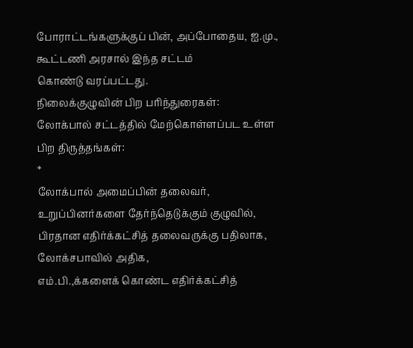போராட்டங்களுக்குப் பின், அப்போதைய, ஐ.மு., கூட்டணி அரசால் இந்த சட்டம்
கொண்டு வரப்பட்டது.
நிலைக்குழுவின் பிற பரிந்துரைகள்:
லோக்பால் சட்டத்தில் மேற்கொள்ளப்பட உள்ள பிற திருத்தங்கள்:
*
லோக்பால் அமைப்பின் தலைவர், உறுப்பினர்களை தேர்ந்தெடுக்கும் குழுவில்,
பிரதான எதிர்க்கட்சித் தலைவருக்கு பதிலாக, லோக்சபாவில் அதிக,
எம்.பி.,க்களைக் கொண்ட எதிர்க்கட்சித்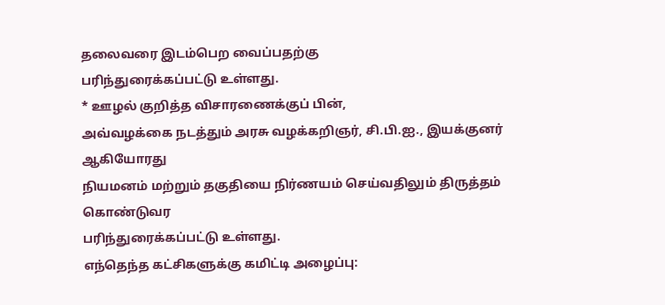தலைவரை இடம்பெற வைப்பதற்கு
பரிந்துரைக்கப்பட்டு உள்ளது.
* ஊழல் குறித்த விசாரணைக்குப் பின்,
அவ்வழக்கை நடத்தும் அரசு வழக்கறிஞர், சி.பி.ஐ., இயக்குனர் ஆகியோரது
நியமனம் மற்றும் தகுதியை நிர்ணயம் செய்வதிலும் திருத்தம் கொண்டுவர
பரிந்துரைக்கப்பட்டு உள்ளது.
எந்தெந்த கட்சிகளுக்கு கமிட்டி அழைப்பு: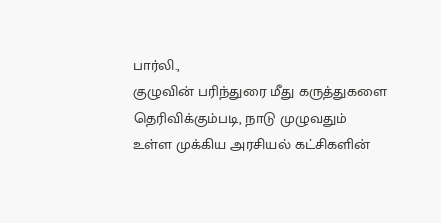பார்லி.,
குழுவின் பரிந்துரை மீது கருத்துகளை தெரிவிக்கும்படி, நாடு முழுவதும்
உள்ள முக்கிய அரசியல் கட்சிகளின்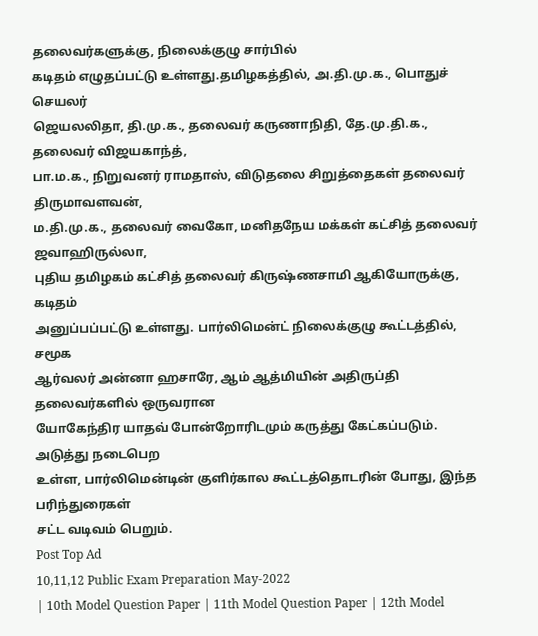தலைவர்களுக்கு, நிலைக்குழு சார்பில்
கடிதம் எழுதப்பட்டு உள்ளது.தமிழகத்தில், அ.தி.மு.க., பொதுச் செயலர்
ஜெயலலிதா, தி.மு.க., தலைவர் கருணாநிதி, தே.மு.தி.க., தலைவர் விஜயகாந்த்,
பா.ம.க., நிறுவனர் ராமதாஸ், விடுதலை சிறுத்தைகள் தலைவர் திருமாவளவன்,
ம.தி.மு.க., தலைவர் வைகோ, மனிதநேய மக்கள் கட்சித் தலைவர் ஜவாஹிருல்லா,
புதிய தமிழகம் கட்சித் தலைவர் கிருஷ்ணசாமி ஆகியோருக்கு, கடிதம்
அனுப்பப்பட்டு உள்ளது. பார்லிமென்ட் நிலைக்குழு கூட்டத்தில், சமூக
ஆர்வலர் அன்னா ஹசாரே, ஆம் ஆத்மியின் அதிருப்தி தலைவர்களில் ஒருவரான
யோகேந்திர யாதவ் போன்றோரிடமும் கருத்து கேட்கப்படும். அடுத்து நடைபெற
உள்ள, பார்லிமென்டின் குளிர்கால கூட்டத்தொடரின் போது, இந்த பரிந்துரைகள்
சட்ட வடிவம் பெறும்.
Post Top Ad
10,11,12 Public Exam Preparation May-2022
| 10th Model Question Paper | 11th Model Question Paper | 12th Model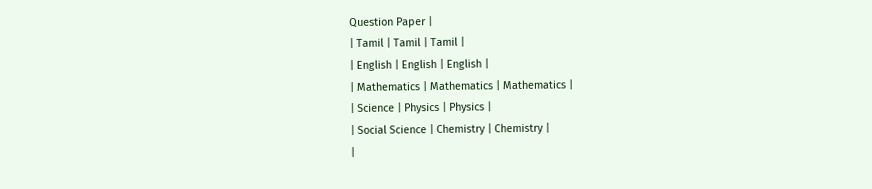Question Paper |
| Tamil | Tamil | Tamil |
| English | English | English |
| Mathematics | Mathematics | Mathematics |
| Science | Physics | Physics |
| Social Science | Chemistry | Chemistry |
|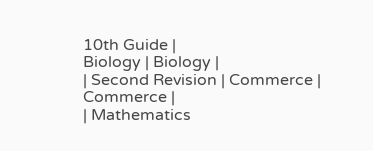10th Guide |
Biology | Biology |
| Second Revision | Commerce | Commerce |
| Mathematics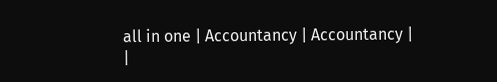all in one | Accountancy | Accountancy |
|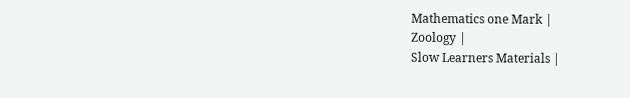Mathematics one Mark |
Zoology |
Slow Learners Materials |